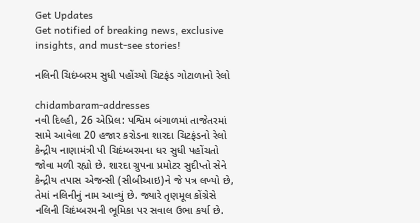Get Updates
Get notified of breaking news, exclusive insights, and must-see stories!

નલિની ચિદંમ્બરમ સુધી પહોંચ્યો ચિટફંડ ગોટાળાનો રેલો

chidambaram-addresses
નવી દિલ્હી, 26 એપ્રિલ: પશ્વિમ બંગાળમાં તાજેતરમાં સામે આવેલા 20 હજાર કરોડના શારદા ચિટફંડનો રેલો કેન્દ્રીય નાણામંત્રી પી ચિદંમ્બરમના ધર સુધી પહોંચતો જોવા મળી રહ્યો છે. શારદા ગ્રુપના પ્રમોટર સુદીપ્તો સેને કેન્દ્રીય તપાસ એજન્સી (સીબીઆઇ)ને જે પત્ર લખ્યો છે, તેમાં નલિનીનું નામ આવ્યું છે. જ્યારે તૃણમૂલ કોંગ્રેસે નલિની ચિદંમ્બરમની ભૂમિકા પર સવાલ ઉભા કર્યા છે.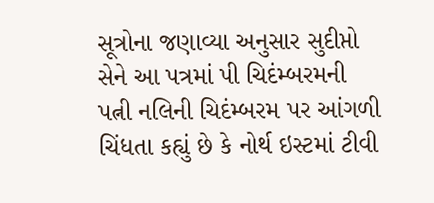સૂત્રોના જણાવ્યા અનુસાર સુદીપ્તો સેને આ પત્રમાં પી ચિદંમ્બરમની પત્ની નલિની ચિદંમ્બરમ પર આંગળી ચિંધતા કહ્યું છે કે નોર્થ ઇસ્ટમાં ટીવી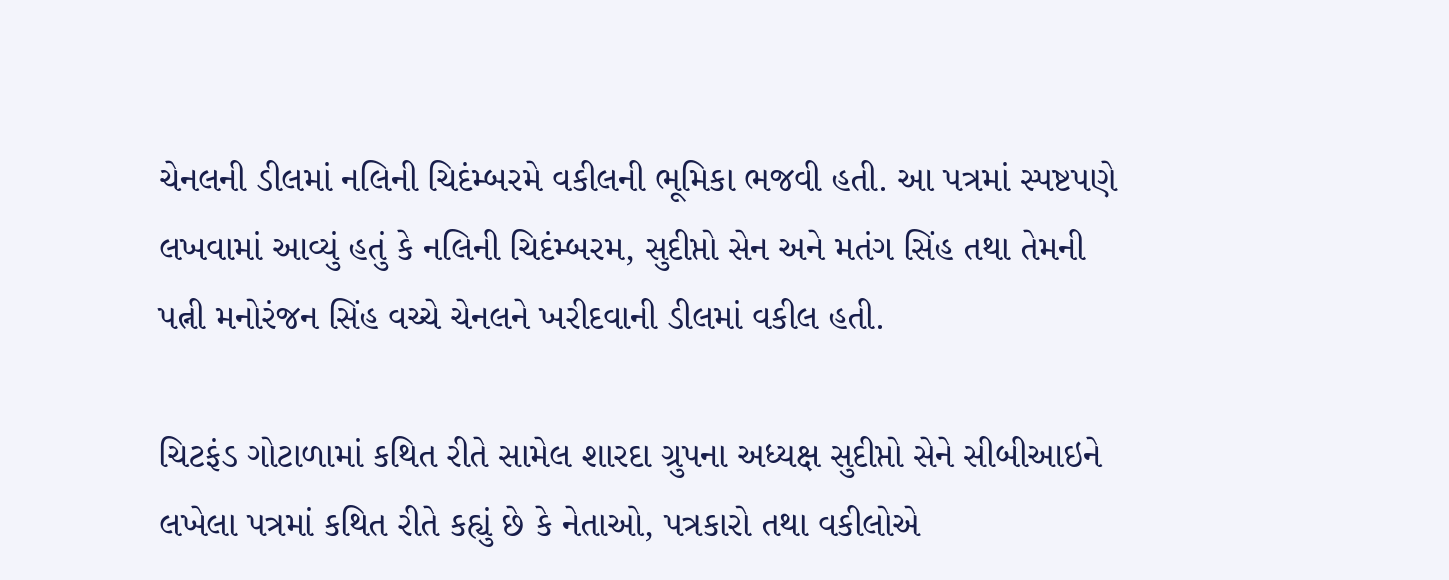ચેનલની ડીલમાં નલિની ચિદંમ્બરમે વકીલની ભૂમિકા ભજવી હતી. આ પત્રમાં સ્પષ્ટપણે લખવામાં આવ્યું હતું કે નલિની ચિદંમ્બરમ, સુદીપ્તો સેન અને મતંગ સિંહ તથા તેમની પત્ની મનોરંજન સિંહ વચ્ચે ચેનલને ખરીદવાની ડીલમાં વકીલ હતી.

ચિટફંડ ગોટાળામાં કથિત રીતે સામેલ શારદા ગ્રુપના અધ્યક્ષ સુદીપ્તો સેને સીબીઆઇને લખેલા પત્રમાં કથિત રીતે કહ્યું છે કે નેતાઓ, પત્રકારો તથા વકીલોએ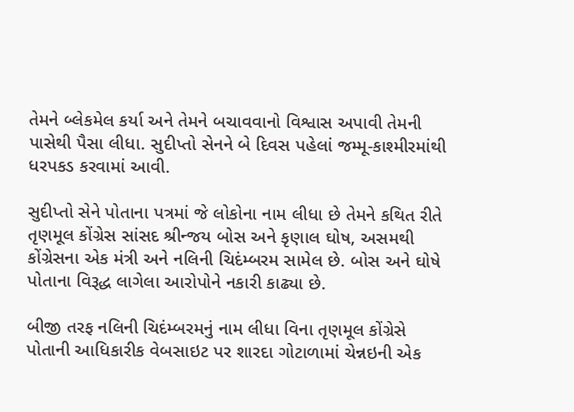તેમને બ્લેકમેલ કર્યા અને તેમને બચાવવાનો વિશ્વાસ અપાવી તેમની પાસેથી પૈસા લીધા. સુદીપ્તો સેનને બે દિવસ પહેલાં જમ્મૂ-કાશ્મીરમાંથી ધરપકડ કરવામાં આવી.

સુદીપ્તો સેને પોતાના પત્રમાં જે લોકોના નામ લીધા છે તેમને કથિત રીતે તૃણમૂલ કોંગ્રેસ સાંસદ શ્રીન્જય બોસ અને કૃણાલ ઘોષ, અસમથી કોંગ્રેસના એક મંત્રી અને નલિની ચિદંમ્બરમ સામેલ છે. બોસ અને ઘોષે પોતાના વિરૂદ્ધ લાગેલા આરોપોને નકારી કાઢ્યા છે.

બીજી તરફ નલિની ચિદંમ્બરમનું નામ લીધા વિના તૃણમૂલ કોંગ્રેસે પોતાની આધિકારીક વેબસાઇટ પર શારદા ગોટાળામાં ચેન્નઇની એક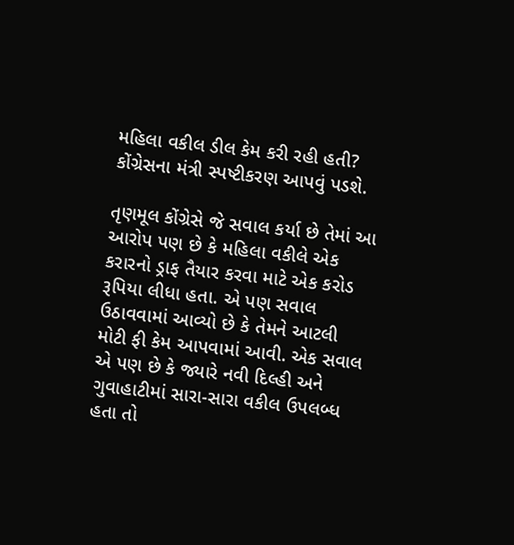મહિલા વકીલ ડીલ કેમ કરી રહી હતી? કોંગ્રેસના મંત્રી સ્પષ્ટીકરણ આપવું પડશે.

તૃણમૂલ કોંગ્રેસે જે સવાલ કર્યા છે તેમાં આ આરોપ પણ છે કે મહિલા વકીલે એક કરારનો ડ્રાફ તૈયાર કરવા માટે એક કરોડ રૂપિયા લીધા હતા. એ પણ સવાલ ઉઠાવવામાં આવ્યો છે કે તેમને આટલી મોટી ફી કેમ આપવામાં આવી. એક સવાલ એ પણ છે કે જ્યારે નવી દિલ્હી અને ગુવાહાટીમાં સારા-સારા વકીલ ઉપલબ્ધ હતા તો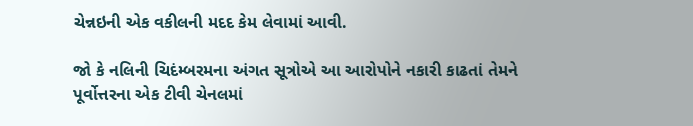ચેન્નઇની એક વકીલની મદદ કેમ લેવામાં આવી.

જો કે નલિની ચિદંમ્બરમના અંગત સૂત્રોએ આ આરોપોને નકારી કાઢતાં તેમને પૂર્વોત્તરના એક ટીવી ચેનલમાં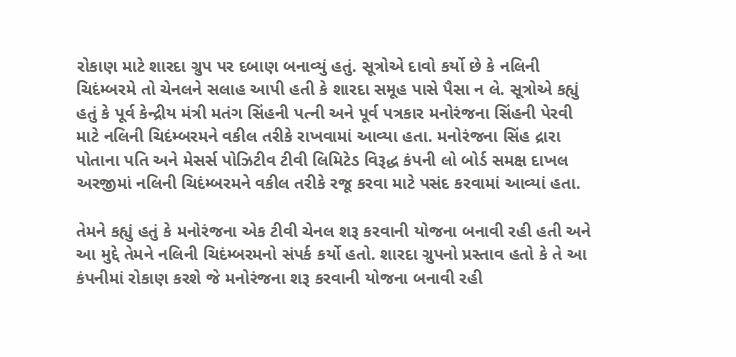રોકાણ માટે શારદા ગ્રુપ પર દબાણ બનાવ્યું હતું. સૂત્રોએ દાવો કર્યો છે કે નલિની ચિદંમ્બરમે તો ચેનલને સલાહ આપી હતી કે શારદા સમૂહ પાસે પૈસા ન લે. સૂત્રોએ કહ્યું હતું કે પૂર્વ કેન્દ્રીય મંત્રી મતંગ સિંહની પત્ની અને પૂર્વ પત્રકાર મનોરંજના સિંહની પેરવી માટે નલિની ચિદંમ્બરમને વકીલ તરીકે રાખવામાં આવ્યા હતા. મનોરંજના સિંહ દ્રારા પોતાના પતિ અને મેસર્સ પોઝિટીવ ટીવી લિમિટેડ વિરૂદ્ધ કંપની લો બોર્ડ સમક્ષ દાખલ અરજીમાં નલિની ચિદંમ્બરમને વકીલ તરીકે રજૂ કરવા માટે પસંદ કરવામાં આવ્યાં હતા.

તેમને કહ્યું હતું કે મનોરંજના એક ટીવી ચેનલ શરૂ કરવાની યોજના બનાવી રહી હતી અને આ મુદ્દે તેમને નલિની ચિદંમ્બરમનો સંપર્ક કર્યો હતો. શારદા ગ્રુપનો પ્રસ્તાવ હતો કે તે આ કંપનીમાં રોકાણ કરશે જે મનોરંજના શરૂ કરવાની યોજના બનાવી રહી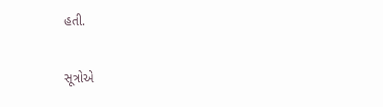હતી.

સૂત્રોએ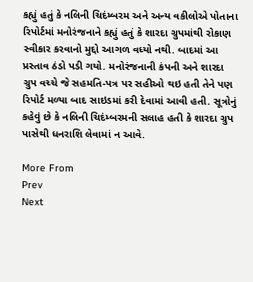કહ્યું હતું કે નલિની ચિદંમ્બરમ અને અન્ય વકીલોએ પોતાના રિપોર્ટમાં મનોરંજનાને કહ્યું હતું કે શારદા ગ્રુપમાંથી રોકાણ સ્વીકાર કરવાનો મુદ્દો આગળ વધ્યો નથી. બાદમાં આ પ્રસ્તાવ ઠંડો પડી ગયો. મનોરંજનાની કંપની અને શારદા ગ્રુપ વચ્ચે જે સહમતિ-પત્ર પર સહીઓ થઇ હતી તેને પણ રિપોર્ટ મળ્યા બાદ સાઇડમાં કરી દેવામાં આવી હતી. સૂત્રોનું કહેવું છે કે નલિની ચિદંમ્બરમની સલાહ હતી કે શારદા ગ્રુપ પાસેથી ધનરાશિ લેવામાં ન આવે.

More From
Prev
Next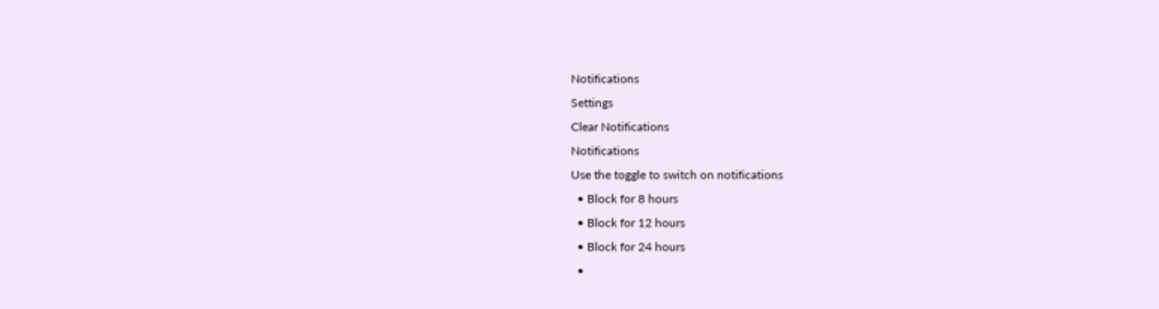Notifications
Settings
Clear Notifications
Notifications
Use the toggle to switch on notifications
  • Block for 8 hours
  • Block for 12 hours
  • Block for 24 hours
  •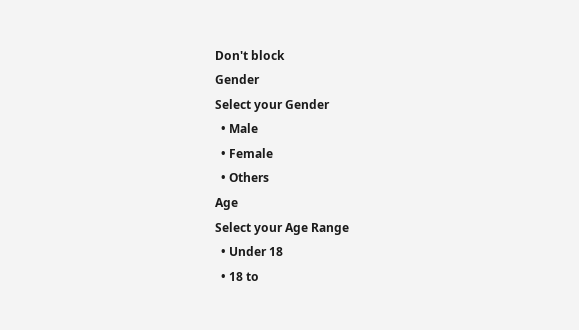Don't block
Gender
Select your Gender
  • Male
  • Female
  • Others
Age
Select your Age Range
  • Under 18
  • 18 to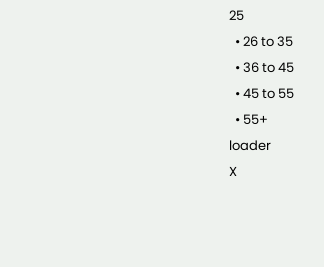25
  • 26 to 35
  • 36 to 45
  • 45 to 55
  • 55+
loader
X